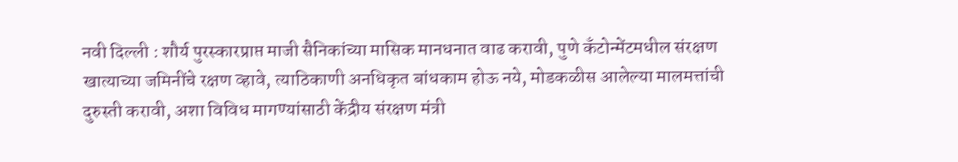नवी दिल्ली : शौर्य पुरस्कारप्राप्त माजी सैनिकांच्या मासिक मानधनात वाढ करावी, पुणे कॅंटोन्मेंटमधील संरक्षण खात्याच्या जमिनींचे रक्षण व्हावे, त्याठिकाणी अनधिकृत बांधकाम होऊ नये, मोडकळीस आलेल्या मालमत्तांची दुरुस्ती करावी, अशा विविध मागण्यांसाठी केंद्रीय संरक्षण मंत्री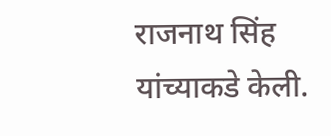राजनाथ सिंह यांच्याकडे केली.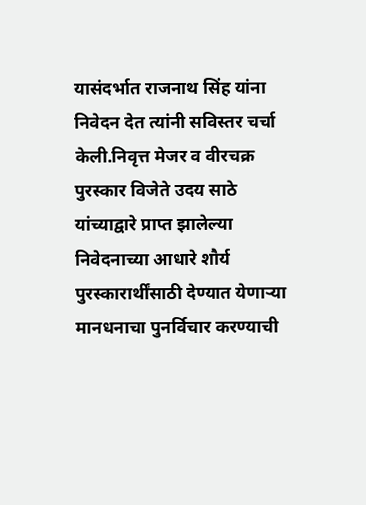यासंदर्भात राजनाथ सिंह यांना निवेदन देत त्यांनी सविस्तर चर्चा केली.निवृत्त मेजर व वीरचक्र पुरस्कार विजेते उदय साठे यांच्याद्वारे प्राप्त झालेल्या निवेदनाच्या आधारे शौर्य पुरस्कारार्थींसाठी देण्यात येणाऱ्या मानधनाचा पुनर्विचार करण्याची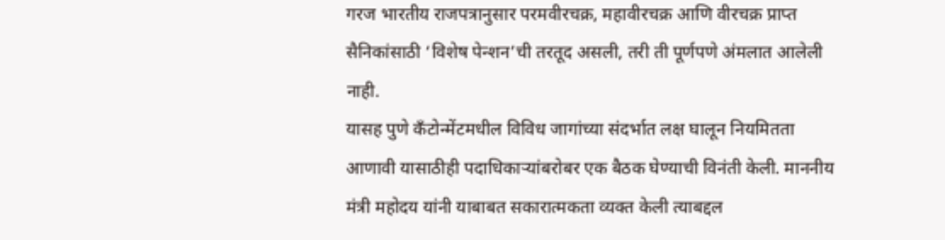गरज भारतीय राजपत्रानुसार परमवीरचक्र, महावीरचक्र आणि वीरचक्र प्राप्त सैनिकांसाठी ‘विशेष पेन्शन’ची तरतूद असली, तरी ती पूर्णपणे अंमलात आलेली नाही.
यासह पुणे कॅंटोन्मेंटमधील विविध जागांच्या संदर्भात लक्ष घालून नियमितता आणावी यासाठीही पदाधिकाऱ्यांबरोबर एक बैठक घेण्याची विनंती केली. माननीय मंत्री महोदय यांनी याबाबत सकारात्मकता व्यक्त केली त्याबद्दल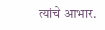त्यांचे आभार.